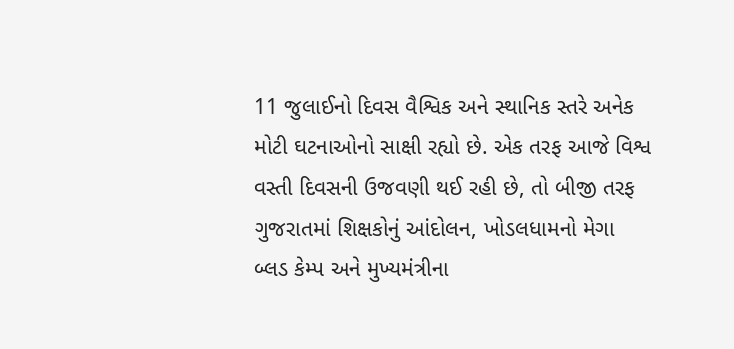11 જુલાઈનો દિવસ વૈશ્વિક અને સ્થાનિક સ્તરે અનેક મોટી ઘટનાઓનો સાક્ષી રહ્યો છે. એક તરફ આજે વિશ્વ વસ્તી દિવસની ઉજવણી થઈ રહી છે, તો બીજી તરફ ગુજરાતમાં શિક્ષકોનું આંદોલન, ખોડલધામનો મેગા બ્લડ કેમ્પ અને મુખ્યમંત્રીના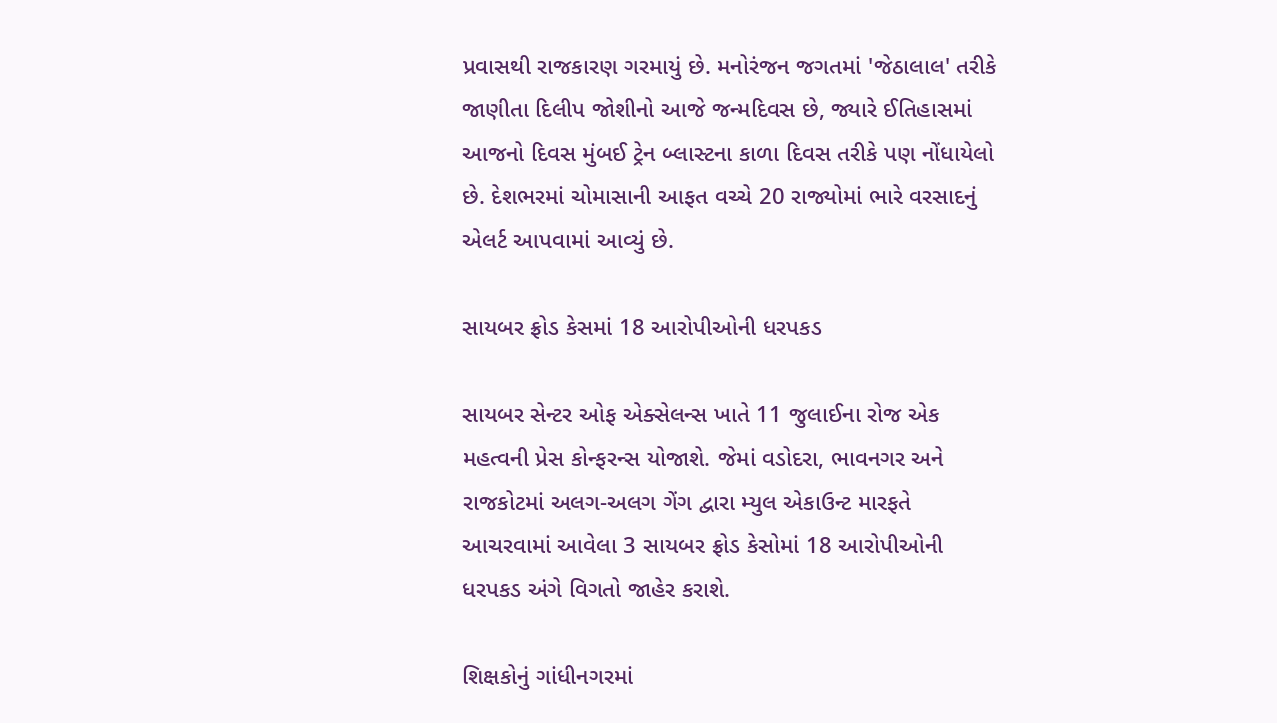પ્રવાસથી રાજકારણ ગરમાયું છે. મનોરંજન જગતમાં 'જેઠાલાલ' તરીકે જાણીતા દિલીપ જોશીનો આજે જન્મદિવસ છે, જ્યારે ઈતિહાસમાં આજનો દિવસ મુંબઈ ટ્રેન બ્લાસ્ટના કાળા દિવસ તરીકે પણ નોંધાયેલો છે. દેશભરમાં ચોમાસાની આફત વચ્ચે 20 રાજ્યોમાં ભારે વરસાદનું એલર્ટ આપવામાં આવ્યું છે.

સાયબર ફ્રોડ કેસમાં 18 આરોપીઓની ધરપકડ

સાયબર સેન્ટર ઓફ એક્સેલન્સ ખાતે 11 જુલાઈના રોજ એક મહત્વની પ્રેસ કોન્ફરન્સ યોજાશે. જેમાં વડોદરા, ભાવનગર અને રાજકોટમાં અલગ-અલગ ગેંગ દ્વારા મ્યુલ એકાઉન્ટ મારફતે આચરવામાં આવેલા 3 સાયબર ફ્રોડ કેસોમાં 18 આરોપીઓની ધરપકડ અંગે વિગતો જાહેર કરાશે.

શિક્ષકોનું ગાંધીનગરમાં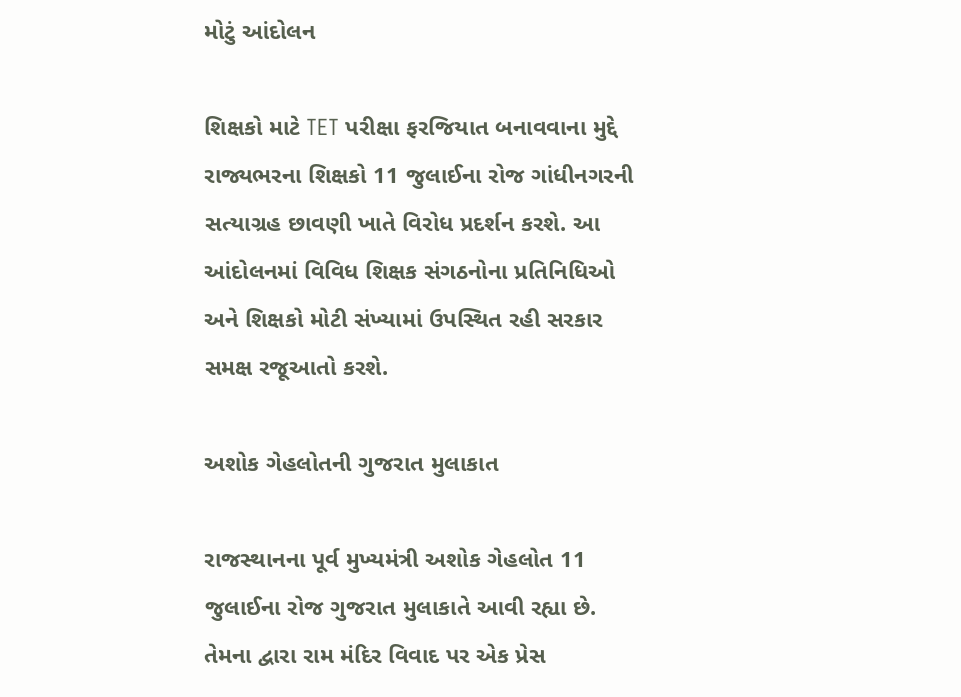મોટું આંદોલન

શિક્ષકો માટે TET પરીક્ષા ફરજિયાત બનાવવાના મુદ્દે રાજ્યભરના શિક્ષકો 11 જુલાઈના રોજ ગાંધીનગરની સત્યાગ્રહ છાવણી ખાતે વિરોધ પ્રદર્શન કરશે. આ આંદોલનમાં વિવિધ શિક્ષક સંગઠનોના પ્રતિનિધિઓ અને શિક્ષકો મોટી સંખ્યામાં ઉપસ્થિત રહી સરકાર સમક્ષ રજૂઆતો કરશે.

અશોક ગેહલોતની ગુજરાત મુલાકાત

રાજસ્થાનના પૂર્વ મુખ્યમંત્રી અશોક ગેહલોત 11 જુલાઈના રોજ ગુજરાત મુલાકાતે આવી રહ્યા છે. તેમના દ્વારા રામ મંદિર વિવાદ પર એક પ્રેસ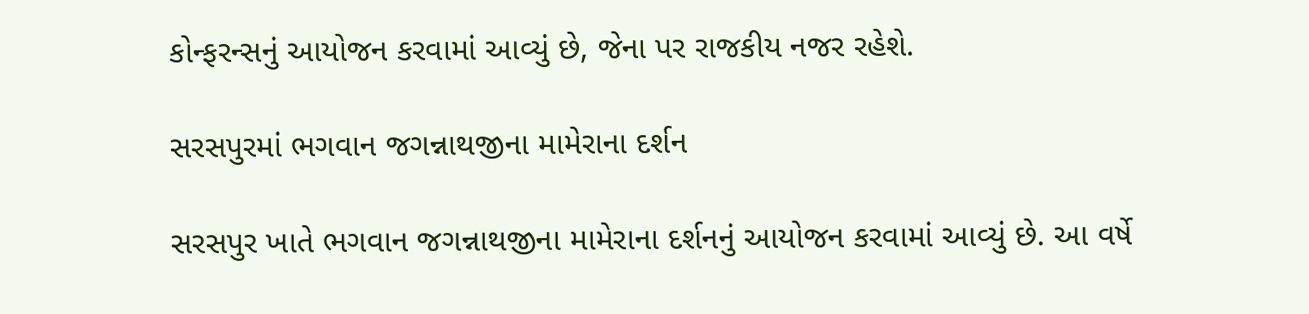કોન્ફરન્સનું આયોજન કરવામાં આવ્યું છે, જેના પર રાજકીય નજર રહેશે.

સરસપુરમાં ભગવાન જગન્નાથજીના મામેરાના દર્શન

સરસપુર ખાતે ભગવાન જગન્નાથજીના મામેરાના દર્શનનું આયોજન કરવામાં આવ્યું છે. આ વર્ષે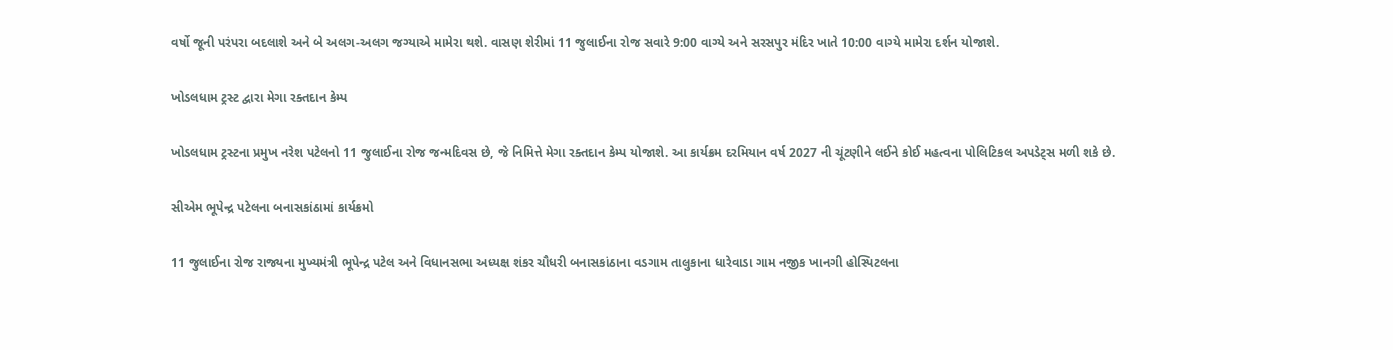વર્ષો જૂની પરંપરા બદલાશે અને બે અલગ-અલગ જગ્યાએ મામેરા થશે. વાસણ શેરીમાં 11 જુલાઈના રોજ સવારે 9:00 વાગ્યે અને સરસપુર મંદિર ખાતે 10:00 વાગ્યે મામેરા દર્શન યોજાશે.

ખોડલધામ ટ્રસ્ટ દ્વારા મેગા રક્તદાન કેમ્પ

ખોડલધામ ટ્રસ્ટના પ્રમુખ નરેશ પટેલનો 11 જુલાઈના રોજ જન્મદિવસ છે, જે નિમિત્તે મેગા રક્તદાન કેમ્પ યોજાશે. આ કાર્યક્રમ દરમિયાન વર્ષ 2027 ની ચૂંટણીને લઈને કોઈ મહત્વના પોલિટિકલ અપડેટ્સ મળી શકે છે.

સીએમ ભૂપેન્દ્ર પટેલના બનાસકાંઠામાં કાર્યક્રમો

11 જુલાઈના રોજ રાજ્યના મુખ્યમંત્રી ભૂપેન્દ્ર પટેલ અને વિધાનસભા અધ્યક્ષ શંકર ચૌધરી બનાસકાંઠાના વડગામ તાલુકાના ધારેવાડા ગામ નજીક ખાનગી હોસ્પિટલના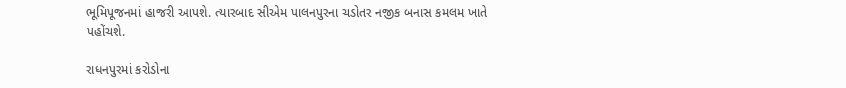ભૂમિપૂજનમાં હાજરી આપશે. ત્યારબાદ સીએમ પાલનપુરના ચડોતર નજીક બનાસ કમલમ ખાતે પહોંચશે.

રાધનપુરમાં કરોડોના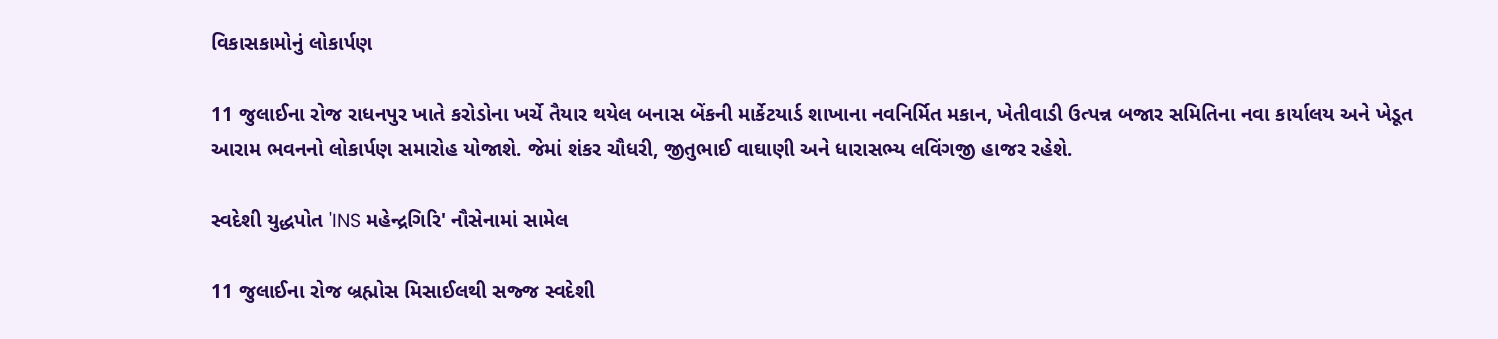વિકાસકામોનું લોકાર્પણ

11 જુલાઈના રોજ રાધનપુર ખાતે કરોડોના ખર્ચે તૈયાર થયેલ બનાસ બેંકની માર્કેટયાર્ડ શાખાના નવનિર્મિત મકાન, ખેતીવાડી ઉત્પન્ન બજાર સમિતિના નવા કાર્યાલય અને ખેડૂત આરામ ભવનનો લોકાર્પણ સમારોહ યોજાશે. જેમાં શંકર ચૌધરી, જીતુભાઈ વાઘાણી અને ધારાસભ્ય લવિંગજી હાજર રહેશે.

સ્વદેશી યુદ્ધપોત 'INS મહેન્દ્રગિરિ' નૌસેનામાં સામેલ

11 જુલાઈના રોજ બ્રહ્મોસ મિસાઈલથી સજ્જ સ્વદેશી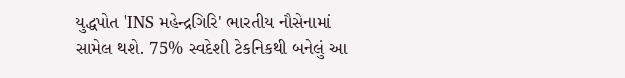યુદ્ધપોત 'INS મહેન્દ્રગિરિ' ભારતીય નૌસેનામાં સામેલ થશે. 75% સ્વદેશી ટેકનિકથી બનેલું આ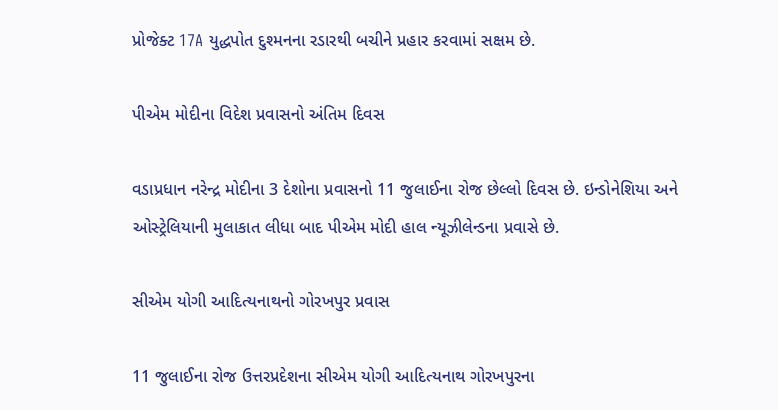પ્રોજેક્ટ 17A યુદ્ધપોત દુશ્મનના રડારથી બચીને પ્રહાર કરવામાં સક્ષમ છે.

પીએમ મોદીના વિદેશ પ્રવાસનો અંતિમ દિવસ

વડાપ્રધાન નરેન્દ્ર મોદીના 3 દેશોના પ્રવાસનો 11 જુલાઈના રોજ છેલ્લો દિવસ છે. ઇન્ડોનેશિયા અને ઓસ્ટ્રેલિયાની મુલાકાત લીધા બાદ પીએમ મોદી હાલ ન્યૂઝીલેન્ડના પ્રવાસે છે.

સીએમ યોગી આદિત્યનાથનો ગોરખપુર પ્રવાસ

11 જુલાઈના રોજ ઉત્તરપ્રદેશના સીએમ યોગી આદિત્યનાથ ગોરખપુરના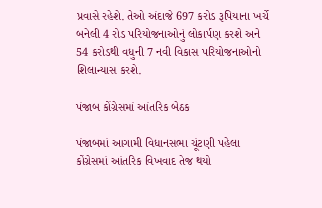પ્રવાસે રહેશે. તેઓ અંદાજે 697 કરોડ રૂપિયાના ખર્ચે બનેલી 4 રોડ પરિયોજનાઓનું લોકાર્પણ કરશે અને 54 કરોડથી વધુની 7 નવી વિકાસ પરિયોજનાઓનો શિલાન્યાસ કરશે.

પંજાબ કોંગ્રેસમાં આંતરિક બેઠક

પંજાબમાં આગામી વિધાનસભા ચૂંટણી પહેલા કોંગ્રેસમાં આંતરિક વિખવાદ તેજ થયો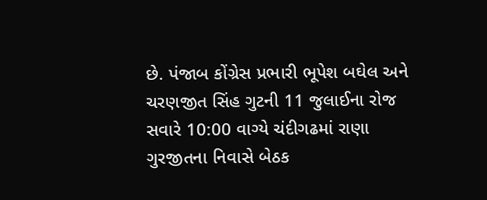છે. પંજાબ કોંગ્રેસ પ્રભારી ભૂપેશ બઘેલ અને ચરણજીત સિંહ ગુટની 11 જુલાઈના રોજ સવારે 10:00 વાગ્યે ચંદીગઢમાં રાણા ગુરજીતના નિવાસે બેઠક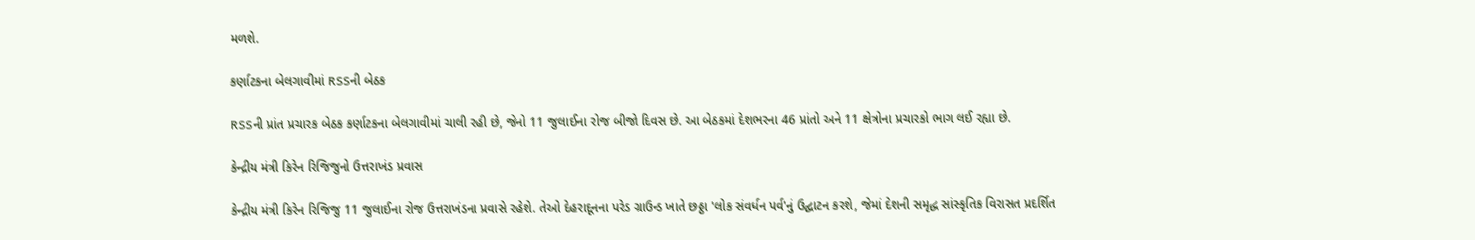મળશે.

કર્ણાટકના બેલગાવીમાં RSSની બેઠક

RSSની પ્રાંત પ્રચારક બેઠક કર્ણાટકના બેલગાવીમાં ચાલી રહી છે, જેનો 11 જુલાઈના રોજ બીજો દિવસ છે. આ બેઠકમાં દેશભરના 46 પ્રાંતો અને 11 ક્ષેત્રોના પ્રચારકો ભાગ લઈ રહ્યા છે.

કેન્દ્રીય મંત્રી કિરેન રિજિજુનો ઉત્તરાખંડ પ્રવાસ

કેન્દ્રીય મંત્રી કિરેન રિજિજુ 11 જુલાઈના રોજ ઉત્તરાખંડના પ્રવાસે રહેશે. તેઓ દેહરાદૂનના પરેડ ગ્રાઉન્ડ ખાતે છઠ્ઠા 'લોક સંવર્ધન પર્વ'નું ઉદ્ઘાટન કરશે, જેમાં દેશની સમૃદ્ધ સાંસ્કૃતિક વિરાસત પ્રદર્શિત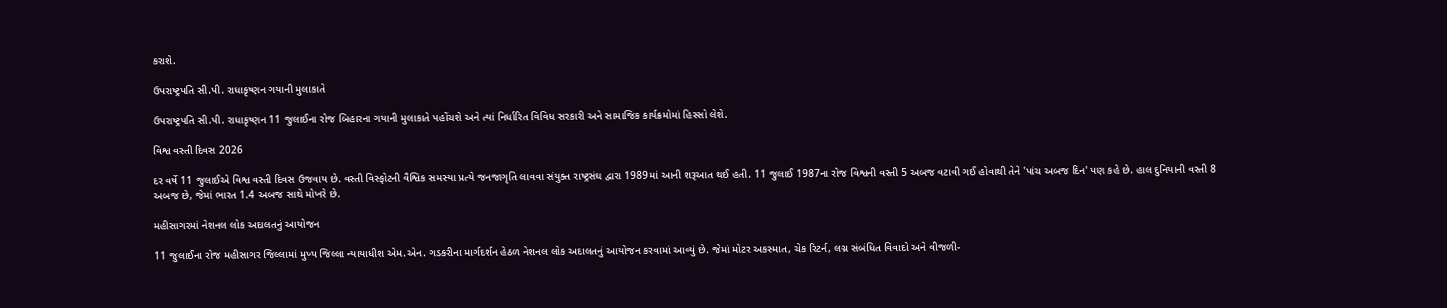કરાશે.

ઉપરાષ્ટ્રપતિ સી.પી. રાધાકૃષ્ણન ગયાની મુલાકાતે

ઉપરાષ્ટ્રપતિ સી.પી. રાધાકૃષ્ણન 11 જુલાઈના રોજ બિહારના ગયાની મુલાકાતે પહોંચશે અને ત્યાં નિર્ધારિત વિવિધ સરકારી અને સામાજિક કાર્યક્રમોમાં હિસ્સો લેશે.

વિશ્વ વસ્તી દિવસ 2026

દર વર્ષે 11 જુલાઈએ વિશ્વ વસ્તી દિવસ ઉજવાય છે. વસ્તી વિસ્ફોટની વૈશ્વિક સમસ્યા પ્રત્યે જનજાગૃતિ લાવવા સંયુક્ત રાષ્ટ્રસંઘ દ્વારા 1989માં આની શરૂઆત થઈ હતી. 11 જુલાઈ 1987ના રોજ વિશ્વની વસ્તી 5 અબજ વટાવી ગઈ હોવાથી તેને 'પાંચ અબજ દિન' પણ કહે છે. હાલ દુનિયાની વસ્તી 8 અબજ છે, જેમાં ભારત 1.4 અબજ સાથે મોખરે છે.

મહીસાગરમાં નેશનલ લોક અદાલતનું આયોજન

11 જુલાઈના રોજ મહીસાગર જિલ્લામાં મુખ્ય જિલ્લા ન્યાયાધીશ એમ.એન. ગડકરીના માર્ગદર્શન હેઠળ નેશનલ લોક અદાલતનું આયોજન કરવામાં આવ્યું છે. જેમાં મોટર અકસ્માત, ચેક રિટર્ન, લગ્ન સંબંધિત વિવાદો અને વીજળી-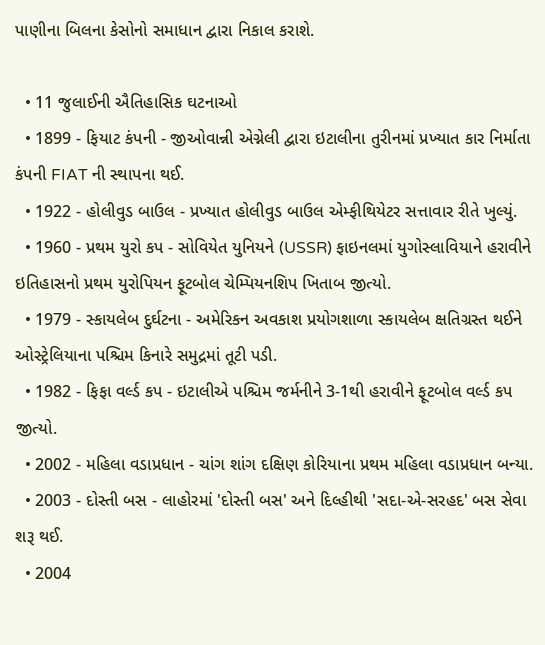પાણીના બિલના કેસોનો સમાધાન દ્વારા નિકાલ કરાશે.

  • 11 જુલાઈની ઐતિહાસિક ઘટનાઓ
  • 1899 - ફિયાટ કંપની - જીઓવાન્ની એગ્નેલી દ્વારા ઇટાલીના તુરીનમાં પ્રખ્યાત કાર નિર્માતા કંપની FIAT ની સ્થાપના થઈ.
  • 1922 - હોલીવુડ બાઉલ - પ્રખ્યાત હોલીવુડ બાઉલ એમ્ફીથિયેટર સત્તાવાર રીતે ખુલ્યું.
  • 1960 - પ્રથમ યુરો કપ - સોવિયેત યુનિયને (USSR) ફાઇનલમાં યુગોસ્લાવિયાને હરાવીને ઇતિહાસનો પ્રથમ યુરોપિયન ફૂટબોલ ચેમ્પિયનશિપ ખિતાબ જીત્યો.
  • 1979 - સ્કાયલેબ દુર્ઘટના - અમેરિકન અવકાશ પ્રયોગશાળા સ્કાયલેબ ક્ષતિગ્રસ્ત થઈને ઓસ્ટ્રેલિયાના પશ્ચિમ કિનારે સમુદ્રમાં તૂટી પડી.
  • 1982 - ફિફા વર્લ્ડ કપ - ઇટાલીએ પશ્ચિમ જર્મનીને 3-1થી હરાવીને ફૂટબોલ વર્લ્ડ કપ જીત્યો.
  • 2002 - મહિલા વડાપ્રધાન - ચાંગ શાંગ દક્ષિણ કોરિયાના પ્રથમ મહિલા વડાપ્રધાન બન્યા.
  • 2003 - દોસ્તી બસ - લાહોરમાં 'દોસ્તી બસ' અને દિલ્હીથી 'સદા-એ-સરહદ' બસ સેવા શરૂ થઈ.
  • 2004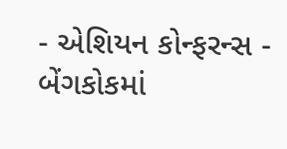- એશિયન કોન્ફરન્સ - બેંગકોકમાં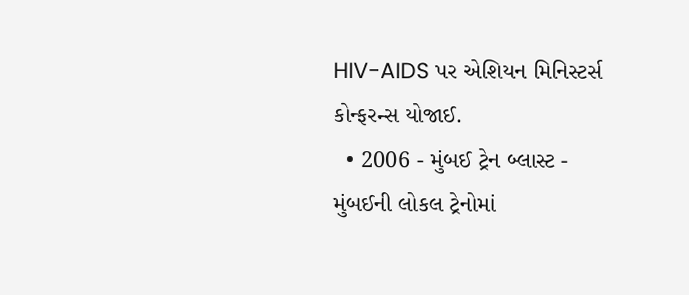HIV-AIDS પર એશિયન મિનિસ્ટર્સ કોન્ફરન્સ યોજાઈ.
  • 2006 - મુંબઈ ટ્રેન બ્લાસ્ટ - મુંબઈની લોકલ ટ્રેનોમાં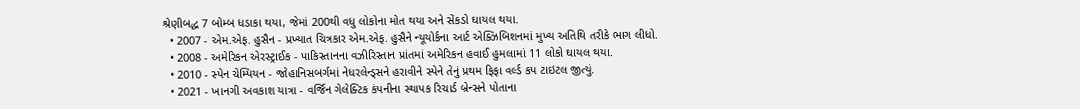શ્રેણીબદ્ધ 7 બોમ્બ ધડાકા થયા, જેમાં 200થી વધુ લોકોના મોત થયા અને સેંકડો ઘાયલ થયા.
  • 2007 - એમ.એફ. હુસૈન - પ્રખ્યાત ચિત્રકાર એમ.એફ. હુસૈને ન્યૂયોર્કના આર્ટ એક્ઝિબિશનમાં મુખ્ય અતિથિ તરીકે ભાગ લીધો.
  • 2008 - અમેરિકન એરસ્ટ્રાઈક - પાકિસ્તાનના વઝીરિસ્તાન પ્રાંતમાં અમેરિકન હવાઈ હુમલામાં 11 લોકો ઘાયલ થયા.
  • 2010 - સ્પેન ચેમ્પિયન - જોહાનિસબર્ગમાં નેધરલેન્ડ્સને હરાવીને સ્પેને તેનું પ્રથમ ફિફા વર્લ્ડ કપ ટાઇટલ જીત્યું.
  • 2021 - ખાનગી અવકાશ યાત્રા - વર્જિન ગેલેક્ટિક કંપનીના સ્થાપક રિચાર્ડ બ્રેન્સને પોતાના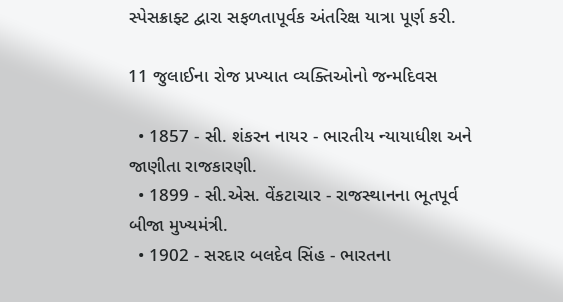સ્પેસક્રાફ્ટ દ્વારા સફળતાપૂર્વક અંતરિક્ષ યાત્રા પૂર્ણ કરી.

11 જુલાઈના રોજ પ્રખ્યાત વ્યક્તિઓનો જન્મદિવસ

  • 1857 - સી. શંકરન નાયર - ભારતીય ન્યાયાધીશ અને જાણીતા રાજકારણી.
  • 1899 - સી.એસ. વેંકટાચાર - રાજસ્થાનના ભૂતપૂર્વ બીજા મુખ્યમંત્રી.
  • 1902 - સરદાર બલદેવ સિંહ - ભારતના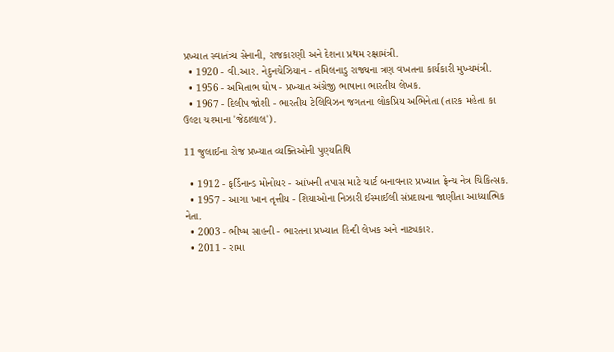પ્રખ્યાત સ્વાતંત્ર્ય સેનાની, રાજકારણી અને દેશના પ્રથમ રક્ષામંત્રી.
  • 1920 - વી.આર. નેદુનચેઝિયાન - તમિલનાડુ રાજ્યના ત્રણ વખતના કાર્યકારી મુખ્યમંત્રી.
  • 1956 - અમિતાભ ઘોષ - પ્રખ્યાત અંગ્રેજી ભાષાના ભારતીય લેખક.
  • 1967 - દિલીપ જોશી - ભારતીય ટેલિવિઝન જગતના લોકપ્રિય અભિનેતા (તારક મહેતા કા ઉલ્ટા ચશ્માના 'જેઠાલાલ').

11 જુલાઈના રોજ પ્રખ્યાત વ્યક્તિઓની પુણ્યતિથિ

  • 1912 - ફર્ડિનાન્ડ મોનોયર - આંખની તપાસ માટે ચાર્ટ બનાવનાર પ્રખ્યાત ફ્રેન્ચ નેત્ર ચિકિત્સક.
  • 1957 - આગા ખાન તૃત્તીય - શિયાઓના નિઝારી ઈસ્માઈલી સંપ્રદાયના જાણીતા આધ્યાત્મિક નેતા.
  • 2003 - ભીષ્મ સાહની - ભારતના પ્રખ્યાત હિન્દી લેખક અને નાટ્યકાર.
  • 2011 - રામા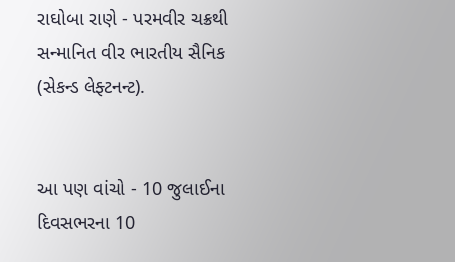રાઘોબા રાણે - પરમવીર ચક્રથી સન્માનિત વીર ભારતીય સૈનિક (સેકન્ડ લેફ્ટનન્ટ).


આ પણ વાંચો - 10 જુલાઈના દિવસભરના 10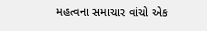મહત્વના સમાચાર વાંચો એક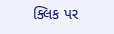ક્લિક પર